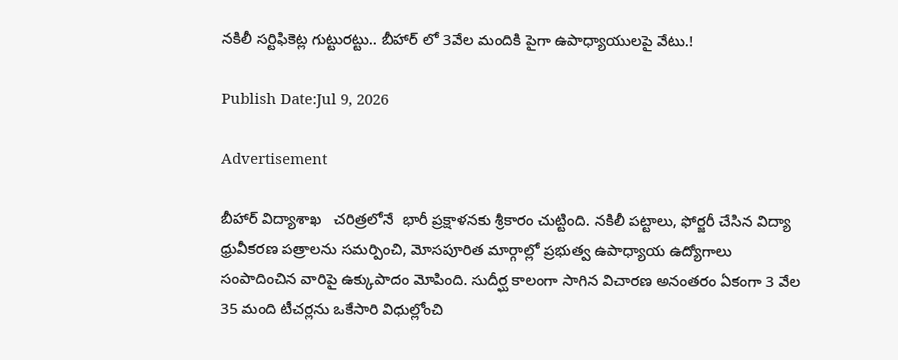నకిలీ సర్టిఫికెట్ల గుట్టురట్టు.. బీహార్ లో 3వేల మందికి పైగా ఉపాధ్యాయులపై వేటు.!

Publish Date:Jul 9, 2026

Advertisement

బీహార్ విద్యాశాఖ   చరిత్రలోనే  భారీ ప్రక్షాళనకు శ్రీకారం చుట్టింది. నకిలీ పట్టాలు, ఫోర్జరీ చేసిన విద్యా ధ్రువీకరణ పత్రాలను సమర్పించి, మోసపూరిత మార్గాల్లో ప్రభుత్వ ఉపాధ్యాయ ఉద్యోగాలు సంపాదించిన వారిపై ఉక్కుపాదం మోపింది. సుదీర్ఘ కాలంగా సాగిన విచారణ అనంతరం ఏకంగా 3 వేల 35 మంది టీచర్లను ఒకేసారి విధుల్లోంచి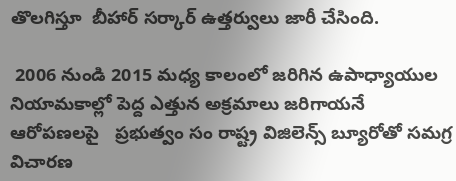తొలగిస్తూ  బీహార్ సర్కార్ ఉత్తర్వులు జారీ చేసింది.

 2006 నుండి 2015 మధ్య కాలంలో జరిగిన ఉపాధ్యాయుల నియామకాల్లో పెద్ద ఎత్తున అక్రమాలు జరిగాయనే ఆరోపణలపై   ప్రభుత్వం సం రాష్ట్ర విజిలెన్స్ బ్యూరోతో సమగ్ర విచారణ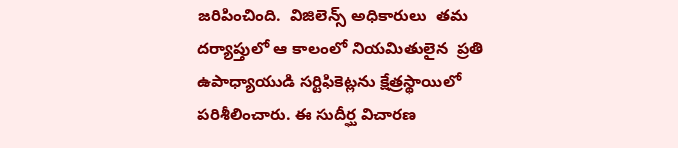జరిపించింది.  విజిలెన్స్ అధికారులు  తమ దర్యాప్తులో ఆ కాలంలో నియమితులైన  ప్రతి   ఉపాధ్యాయుడి సర్టిఫికెట్లను క్షేత్రస్థాయిలో పరిశీలించారు. ఈ సుదీర్ఘ విచారణ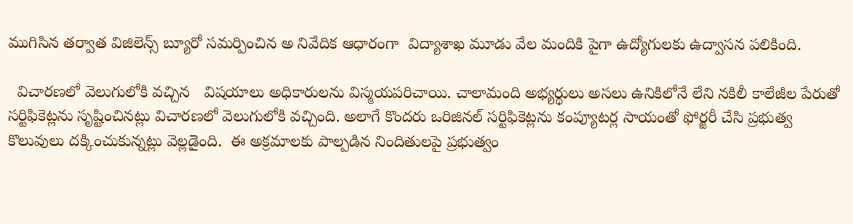ముగిసిన తర్వాత విజిలెన్స్ బ్యూరో సమర్పించిన అ నివేదిక ఆధారంగా  విద్యాశాఖ మూడు వేల మందికి పైగా ఉద్యోగులకు ఉద్వాసన పలికింది.

  విచారణలో వెలుగులోకి వచ్చిన   విషయాలు అధికారులను విస్మయపరిచాయి. చాలామంది అభ్యర్థులు అసలు ఉనికిలోనే లేని నకిలీ కాలేజీల పేరుతో సర్టిఫికెట్లను సృష్టించినట్లు విచారణలో వెలుగులోకి వచ్చింది. అలాగే కొందరు ఒరిజినల్ సర్టిఫికెట్లను కంప్యూటర్ల సాయంతో ఫోర్జరీ చేసి ప్రభుత్వ కొలువులు దక్కించుకున్నట్లు వెల్లడైంది.  ఈ అక్రమాలకు పాల్పడిన నిందితులపై ప్రభుత్వం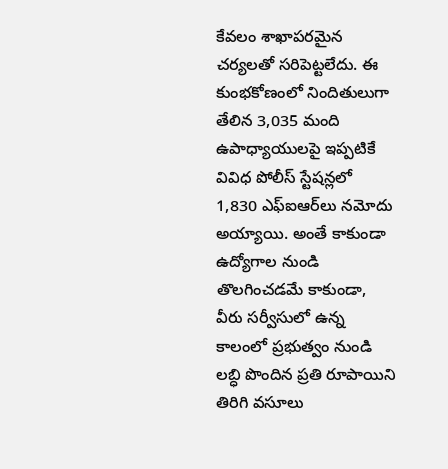కేవలం శాఖాపరమైన చర్యలతో సరిపెట్టలేదు. ఈ కుంభకోణంలో నిందితులుగా తేలిన 3,035 మంది ఉపాధ్యాయులపై ఇప్పటికే వివిధ పోలీస్ స్టేషన్లలో 1,830 ఎఫ్‌ఐఆర్‌లు నమోదు అయ్యాయి. అంతే కాకుండా ఉద్యోగాల నుండి తొలగించడమే కాకుండా, వీరు సర్వీసులో ఉన్న కాలంలో ప్రభుత్వం నుండి లబ్ధి పొందిన ప్రతి రూపాయిని తిరిగి వసూలు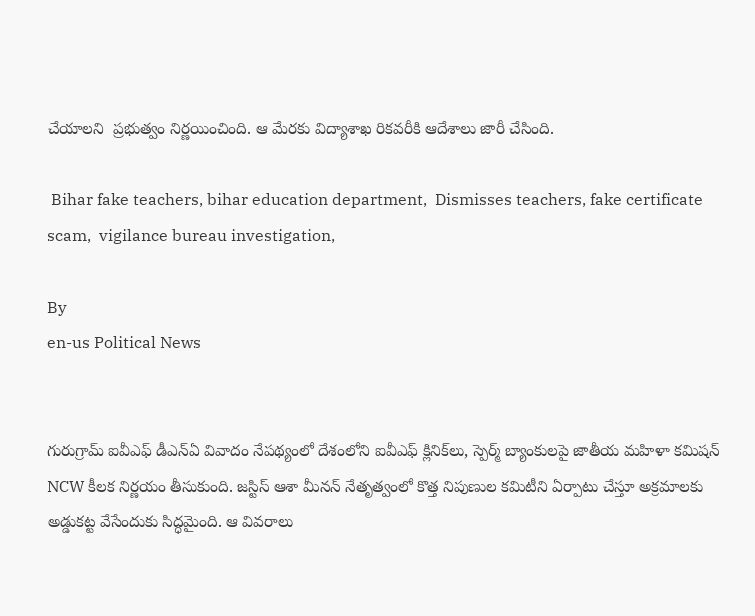చేయాలని  ప్రభుత్వం నిర్ణయించింది. ఆ మేరకు విద్యాశాఖ రికవరీకి ఆదేశాలు జారీ చేసింది.

 Bihar fake teachers, bihar education department,  Dismisses teachers, fake certificate scam,  vigilance bureau investigation,

By
en-us Political News


గురుగ్రామ్ ఐవీఎఫ్ డీఎన్ఏ వివాదం నేపథ్యంలో దేశంలోని ఐవీఎఫ్ క్లినిక్‌లు, స్పెర్మ్ బ్యాంకులపై జాతీయ మహిళా కమిషన్ NCW కీలక నిర్ణయం తీసుకుంది. జస్టిస్ ఆశా మీనన్ నేతృత్వంలో కొత్త నిపుణుల కమిటీని ఏర్పాటు చేస్తూ అక్రమాలకు అడ్డుకట్ట వేసేందుకు సిద్ధమైంది. ఆ వివరాలు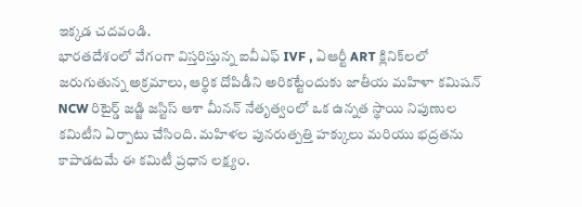ఇక్కడ చదవండి.
భారతదేశంలో వేగంగా విస్తరిస్తున్న ఐవీఎఫ్ IVF , ఏఆర్టీ ART క్లినిక్‌లలో జరుగుతున్న అక్రమాలు, ఆర్థిక దోపిడీని అరికట్టేందుకు జాతీయ మహిళా కమిషన్ NCW రిటైర్డ్ జడ్జి జస్టిస్ ఆశా మీనన్ నేతృత్వంలో ఒక ఉన్నత స్థాయి నిపుణుల కమిటీని ఏర్పాటు చేసింది. మహిళల పునరుత్పత్తి హక్కులు మరియు భద్రతను కాపాడటమే ఈ కమిటీ ప్రధాన లక్ష్యం.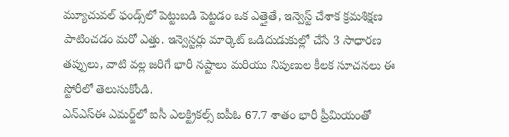మ్యూచువల్ ఫండ్స్‌లో పెట్టుబడి పెట్టడం ఒక ఎత్తైతే, ఇన్వెస్ట్ చేశాక క్రమశిక్షణ పాటించడం మరో ఎత్తు. ఇన్వెస్టర్లు మార్కెట్ ఒడిదుడుకుల్లో చేసే 3 సాధారణ తప్పులు, వాటి వల్ల జరిగే భారీ నష్టాలు మరియు నిపుణుల కీలక సూచనలు ఈ స్టోరీలో తెలుసుకోండి.
ఎన్‌ఎస్ఈ ఎమర్జ్‌లో ఐసీ ఎలక్ట్రికల్స్ ఐపీఓ 67.7 శాతం భారీ ప్రీమియంతో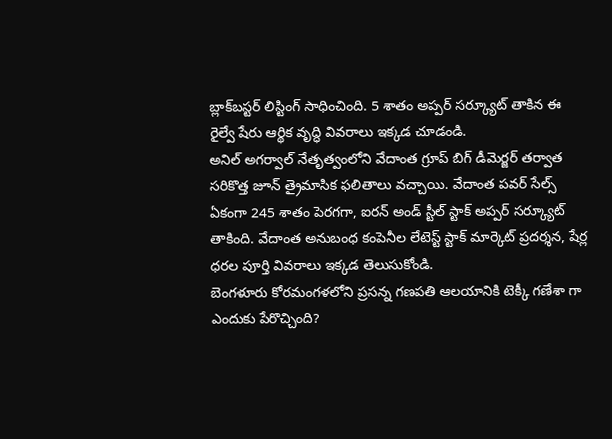బ్లాక్‌బస్టర్ లిస్టింగ్ సాధించింది. 5 శాతం అప్పర్ సర్క్యూట్ తాకిన ఈ రైల్వే షేరు ఆర్థిక వృద్ధి వివరాలు ఇక్కడ చూడండి.
అనిల్ అగర్వాల్ నేతృత్వంలోని వేదాంత గ్రూప్ బిగ్ డీమెర్జర్ తర్వాత సరికొత్త జూన్ త్రైమాసిక ఫలితాలు వచ్చాయి. వేదాంత పవర్ సేల్స్ ఏకంగా 245 శాతం పెరగగా, ఐరన్ అండ్ స్టీల్ స్టాక్ అప్పర్ సర్క్యూట్ తాకింది. వేదాంత అనుబంధ కంపెనీల లేటెస్ట్ స్టాక్ మార్కెట్ ప్రదర్శన, షేర్ల ధరల పూర్తి వివరాలు ఇక్కడ తెలుసుకోండి.
బెంగళూరు కోరమంగళలోని ప్రసన్న గణపతి ఆలయానికి టెక్కీ గణేశా గా ఎందుకు పేరొచ్చింది?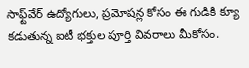సాఫ్ట్‌వేర్ ఉద్యోగులు, ప్రమోషన్ల కోసం ఈ గుడికి క్యూ కడుతున్న ఐటీ భక్తుల పూర్తి వివరాలు మీకోసం.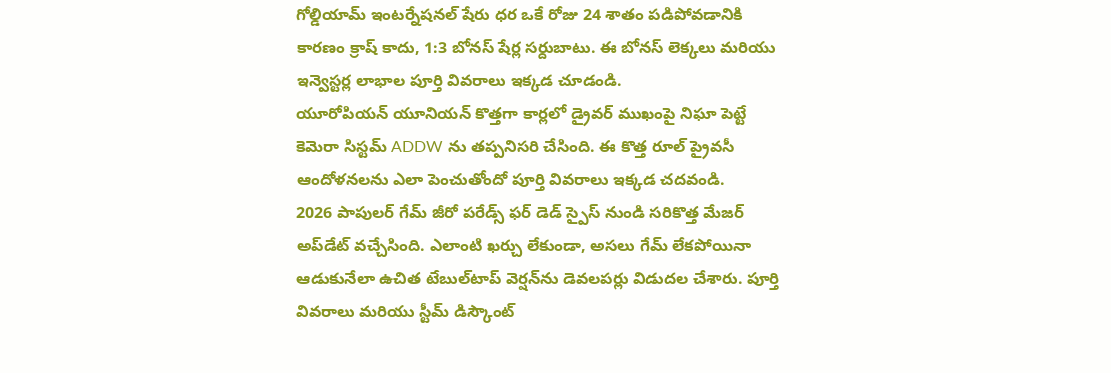గోల్డియామ్ ఇంటర్నేషనల్ షేరు ధర ఒకే రోజు 24 శాతం పడిపోవడానికి కారణం క్రాష్ కాదు, 1:3 బోనస్ షేర్ల సర్దుబాటు. ఈ బోనస్ లెక్కలు మరియు ఇన్వెస్టర్ల లాభాల పూర్తి వివరాలు ఇక్కడ చూడండి.
యూరోపియన్ యూనియన్ కొత్తగా కార్లలో డ్రైవర్ ముఖంపై నిఘా పెట్టే కెమెరా సిస్టమ్‌ ADDW ను తప్పనిసరి చేసింది. ఈ కొత్త రూల్ ప్రైవసీ ఆందోళనలను ఎలా పెంచుతోందో పూర్తి వివరాలు ఇక్కడ చదవండి.
2026 పాపులర్ గేమ్ జీరో పరేడ్స్ ఫర్ డెడ్ స్పైస్ నుండి సరికొత్త మేజర్ అప్‌డేట్ వచ్చేసింది. ఎలాంటి ఖర్చు లేకుండా, అసలు గేమ్ లేకపోయినా ఆడుకునేలా ఉచిత టేబుల్‌టాప్ వెర్షన్‌ను డెవలపర్లు విడుదల చేశారు. పూర్తి వివరాలు మరియు స్టీమ్ డిస్కౌంట్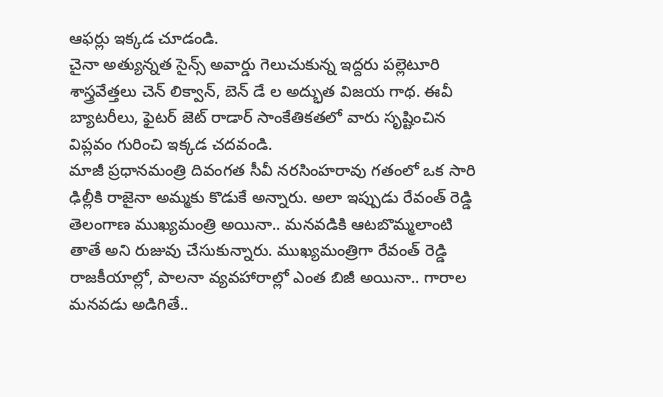ఆఫర్లు ఇక్కడ చూడండి.
చైనా అత్యున్నత సైన్స్ అవార్డు గెలుచుకున్న ఇద్దరు పల్లెటూరి శాస్త్రవేత్తలు చెన్ లిక్వాన్, బెన్ డే ల అద్భుత విజయ గాథ. ఈవీ బ్యాటరీలు, ఫైటర్ జెట్ రాడార్ సాంకేతికతలో వారు సృష్టించిన విప్లవం గురించి ఇక్కడ చదవండి.
మాజీ ప్రధానమంత్రి దివంగత సీవీ నరసింహరావు గతంలో ఒక సారి ఢిల్లీకి రాజైనా అమ్మకు కొడుకే అన్నారు. అలా ఇప్పుడు రేవంత్ రెడ్డి తెలంగాణ ముఖ్యమంత్రి అయినా.. మనవడికి ఆటబొమ్మలాంటి తాతే అని రుజువు చేసుకున్నారు. ముఖ్యమంత్రిగా రేవంత్ రెడ్డి రాజకీయాల్లో, పాలనా వ్యవహారాల్లో ఎంత బిజీ అయినా.. గారాల మనవడు అడిగితే..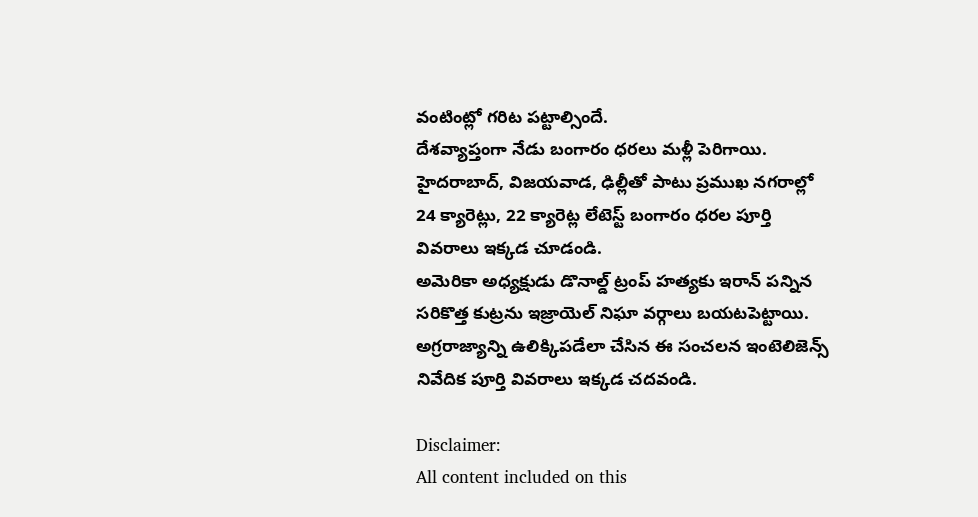వంటింట్లో గరిట పట్టాల్సిందే.
దేశవ్యాప్తంగా నేడు బంగారం ధరలు మళ్లీ పెరిగాయి. హైదరాబాద్, విజయవాడ, ఢిల్లీతో పాటు ప్రముఖ నగరాల్లో 24 క్యారెట్లు, 22 క్యారెట్ల లేటెస్ట్ బంగారం ధరల పూర్తి వివరాలు ఇక్కడ చూడండి.
అమెరికా అధ్యక్షుడు డొనాల్డ్ ట్రంప్ హత్యకు ఇరాన్ పన్నిన సరికొత్త కుట్రను ఇజ్రాయెల్ నిఘా వర్గాలు బయటపెట్టాయి. అగ్రరాజ్యాన్ని ఉలిక్కిపడేలా చేసిన ఈ సంచలన ఇంటెలిజెన్స్ నివేదిక పూర్తి వివరాలు ఇక్కడ చదవండి.

Disclaimer:
All content included on this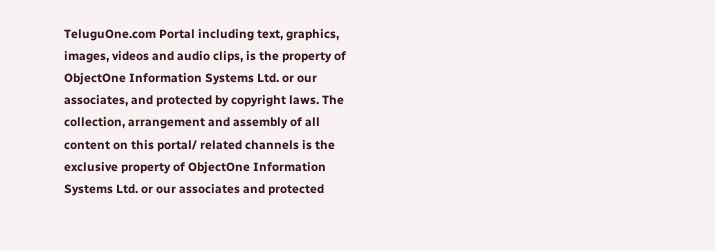TeluguOne.com Portal including text, graphics, images, videos and audio clips, is the property of ObjectOne Information Systems Ltd. or our associates, and protected by copyright laws. The collection, arrangement and assembly of all content on this portal/ related channels is the exclusive property of ObjectOne Information Systems Ltd. or our associates and protected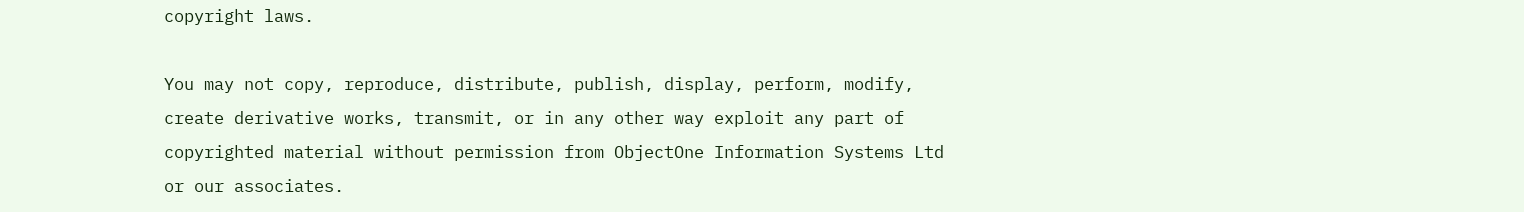copyright laws.

You may not copy, reproduce, distribute, publish, display, perform, modify, create derivative works, transmit, or in any other way exploit any part of copyrighted material without permission from ObjectOne Information Systems Ltd or our associates.